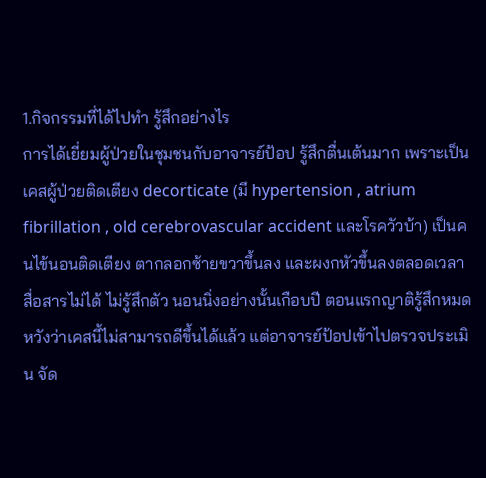1.กิจกรรมที่ได้ไปทำ รู้สึกอย่างไร
การได้เยี่ยมผู้ป่วยในชุมชนกับอาจารย์ป้อป รู้สึกตื่นเต้นมาก เพราะเป็นเคสผู้ป่วยติดเตียง decorticate (มี hypertension , atrium fibrillation , old cerebrovascular accident และโรควัวบ้า) เป็นคนไข้นอนติดเตียง ตากลอกซ้ายขวาขึ้นลง และผงกหัวขึ้นลงตลอดเวลา สื่อสารไม่ได้ ไม่รู้สึกตัว นอนนิ่งอย่างนั้นเกือบปี ตอนแรกญาติรู้สึกหมดหวังว่าเคสนี้ไม่สามารถดีขึ้นได้แล้ว แต่อาจารย์ป้อปเข้าไปตรวจประเมิน จัด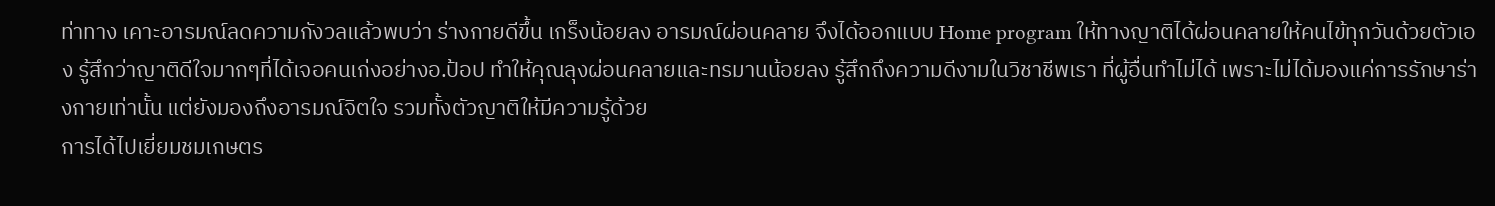ท่าทาง เคาะอารมณ์ลดความกังวลแล้วพบว่า ร่างกายดีขึ้น เกร็งน้อยลง อารมณ์ผ่อนคลาย จึงได้ออกแบบ Home program ให้ทางญาติได้ผ่อนคลายให้คนไข้ทุกวันด้วยตัวเอง รู้สึกว่าญาติดีใจมากๆที่ได้เจอคนเก่งอย่างอ.ป้อป ทำให้คุณลุงผ่อนคลายและทรมานน้อยลง รู้สึกถึงความดีงามในวิชาชีพเรา ที่ผู้อื่นทำไม่ได้ เพราะไม่ได้มองแค่การรักษาร่างกายเท่านั้น แต่ยังมองถึงอารมณ์จิตใจ รวมทั้งตัวญาติให้มีความรู้ด้วย
การได้ไปเยี่ยมชมเกษตร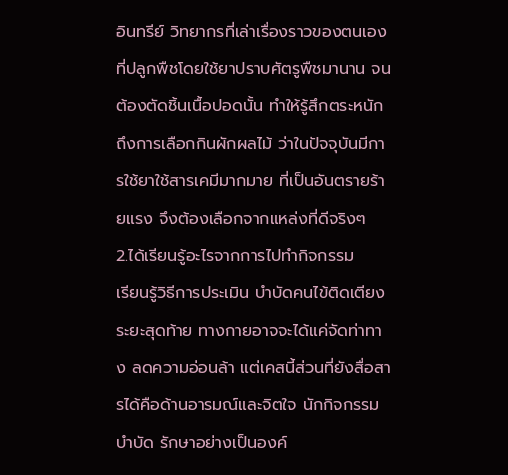อินทรีย์ วิทยากรที่เล่าเรื่องราวของตนเอง ที่ปลูกพืชโดยใช้ยาปราบศัตรูพืชมานาน จนต้องตัดชิ้นเนื้อปอดนั้น ทำให้รู้สึกตระหนักถึงการเลือกกินผักผลไม้ ว่าในปัจจุบันมีการใช้ยาใช้สารเคมีมากมาย ที่เป็นอันตรายร้ายแรง จึงต้องเลือกจากแหล่งที่ดีจริงๆ
2.ได้เรียนรู้อะไรจากการไปทำกิจกรรม
เรียนรู้วิธีการประเมิน บำบัดคนไข้ติดเตียงระยะสุดท้าย ทางกายอาจจะได้แค่จัดท่าทาง ลดความอ่อนล้า แต่เคสนี้ส่วนที่ยังสื่อสารได้คือด้านอารมณ์และจิตใจ นักกิจกรรมบำบัด รักษาอย่างเป็นองค์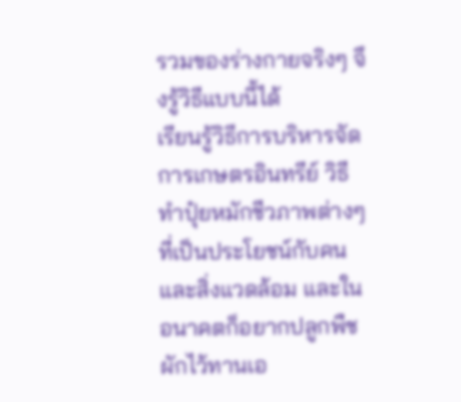รวมของร่างกายจริงๆ จึงรู้วิธีแบบนี้ได้
เรียนรู้วิธีการบริหารจัดการเกษตรอินทรีย์ วิธีทำปุ๋ยหมักชีวภาพต่างๆ ที่เป็นประโยชน์กับคนและสิ่งแวดล้อม และในอนาคตก็อยากปลูกพืชผักไว้ทานเอ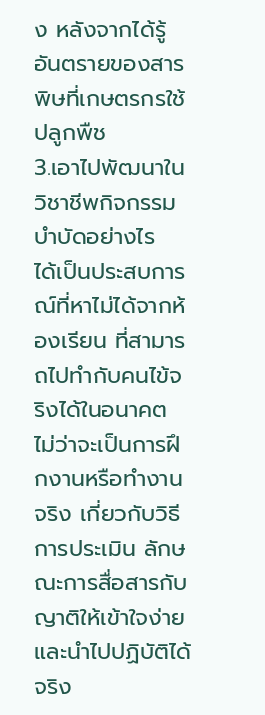ง หลังจากได้รู้อันตรายของสารพิษที่เกษตรกรใช้ปลูกพืช
3.เอาไปพัฒนาในวิชาชีพกิจกรรมบำบัดอย่างไร
ได้เป็นประสบการณ์ที่หาไม่ได้จากห้องเรียน ที่สามารถไปทำกับคนไข้จริงได้ในอนาคต ไม่ว่าจะเป็นการฝึกงานหรือทำงานจริง เกี่ยวกับวิธีการประเมิน ลักษณะการสื่อสารกับญาติให้เข้าใจง่าย และนำไปปฏิบัติได้จริง